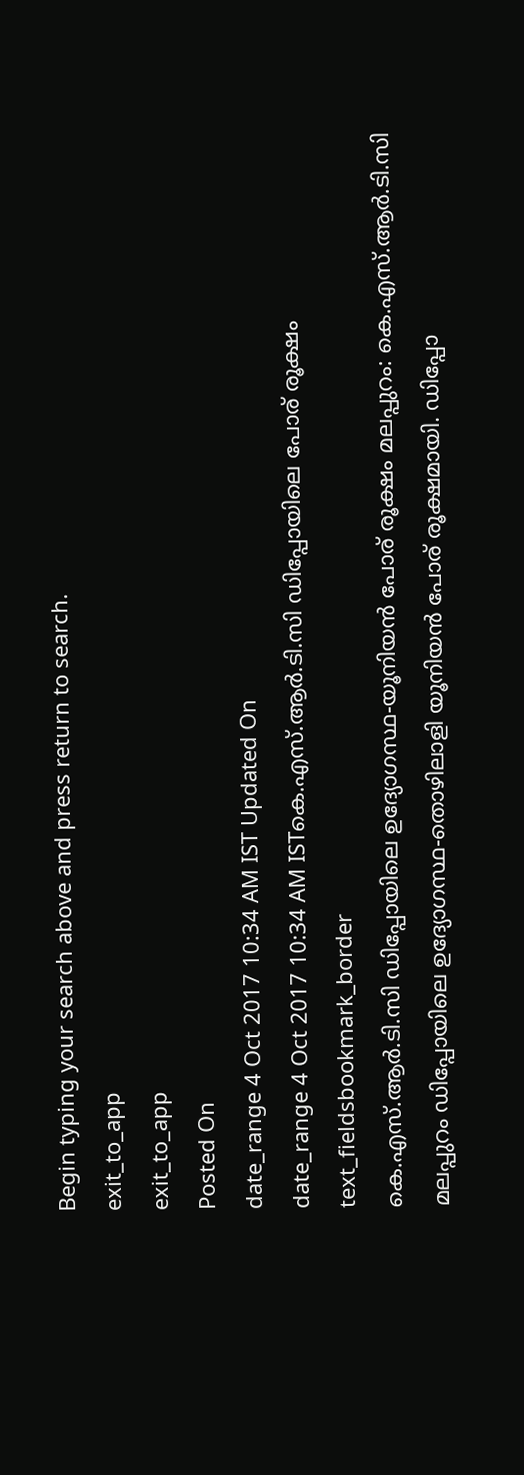Begin typing your search above and press return to search.
exit_to_app
exit_to_app
Posted On
date_range 4 Oct 2017 10:34 AM IST Updated On
date_range 4 Oct 2017 10:34 AM ISTകെ.എസ്.ആർ.ടി.സി ഡിപ്പോയിലെ പോര് രൂക്ഷം
text_fieldsbookmark_border
കെ.എസ്.ആർ.ടി.സി ഡിപ്പോയിലെ ഉദ്യോഗസ്ഥ-യൂനിയൻ പോര് രൂക്ഷം മലപ്പുറം: കെ.എസ്.ആർ.ടി.സി മലപ്പുറം ഡിപ്പോയിലെ ഉദ്യോഗസ്ഥ-തൊഴിലാളി യൂനിയൻ പോര് രൂക്ഷമായി. ഡിപ്പോ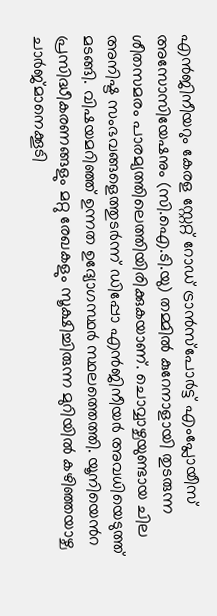എൻജിനീയറും കേരള സ്റ്റേറ്റ് റോഡ് ട്രാൻസ്പോർട്ട് എംപ്ലോയീസ് അസോസിയേഷനും (സി.ഐ.ടി.യു) തമ്മിൽ കുറേനാളായി തുടരുന്ന ശീതസമരം പാരമ്യത്തിലെത്തിയിരിക്കുകയാണ്. ചൊവ്വാഴ്ചയുണ്ടായ ചില അനിഷ്ട സംഭവങ്ങളെത്തുടർന്ന് ഡിപ്പോ എൻജിനീയർ അവധിയെടുത്ത് മടങ്ങി. വിഷയമറിഞ്ഞ് ഉന്നത ഉദ്യോഗസ്ഥർ സ്ഥലത്തെത്തി. യൂനിയെൻറ പ്രസിദ്ധീകരണങ്ങളും മറ്റു രേഖകളും സൂക്ഷിച്ചിരുന്ന മുറിയിൽ കഴിഞ്ഞയാഴ്ച ചാർജ്മാനെക്കൂടി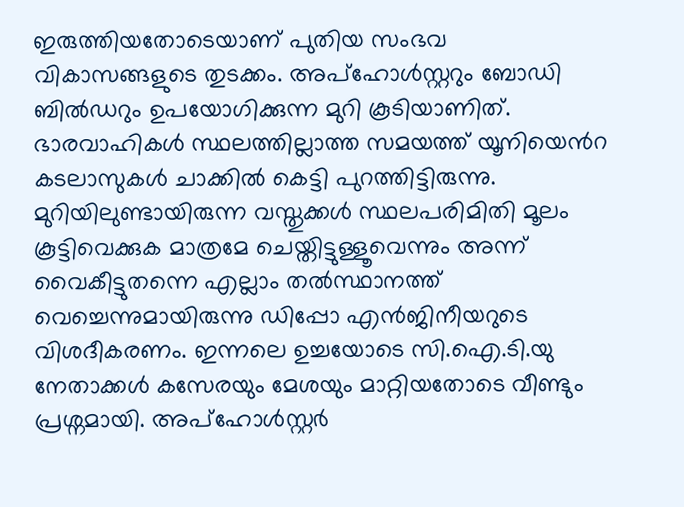ഇരുത്തിയതോടെയാണ് പുതിയ സംഭവ വികാസങ്ങളുടെ തുടക്കം. അപ്ഹോൾസ്റ്ററും ബോഡി ബിൽഡറും ഉപയോഗിക്കുന്ന മുറി കൂടിയാണിത്. ഭാരവാഹികൾ സ്ഥലത്തില്ലാത്ത സമയത്ത് യൂനിയെൻറ കടലാസുകൾ ചാക്കിൽ കെട്ടി പുറത്തിട്ടിരുന്നു. മുറിയിലുണ്ടായിരുന്ന വസ്തുക്കൾ സ്ഥലപരിമിതി മൂലം കൂട്ടിവെക്കുക മാത്രമേ ചെയ്തിട്ടുള്ളൂവെന്നും അന്ന് വൈകീട്ടുതന്നെ എല്ലാം തൽസ്ഥാനത്ത് വെച്ചെന്നുമായിരുന്നു ഡിപ്പോ എൻജിനീയറുടെ വിശദീകരണം. ഇന്നലെ ഉച്ചയോടെ സി.ഐ.ടി.യു നേതാക്കൾ കസേരയും മേശയും മാറ്റിയതോടെ വീണ്ടും പ്രശ്നമായി. അപ്ഹോൾസ്റ്റർ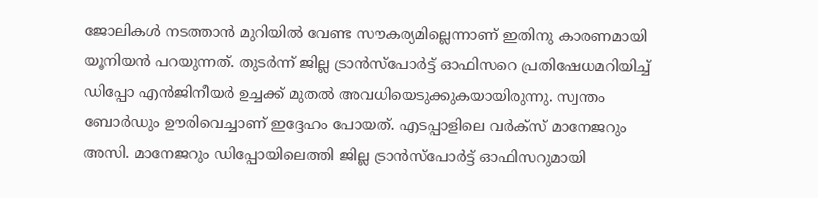ജോലികൾ നടത്താൻ മുറിയിൽ വേണ്ട സൗകര്യമില്ലെന്നാണ് ഇതിനു കാരണമായി യൂനിയൻ പറയുന്നത്. തുടർന്ന് ജില്ല ട്രാൻസ്പോർട്ട് ഓഫിസറെ പ്രതിഷേധമറിയിച്ച് ഡിപ്പോ എൻജിനീയർ ഉച്ചക്ക് മുതൽ അവധിയെടുക്കുകയായിരുന്നു. സ്വന്തം ബോർഡും ഊരിവെച്ചാണ് ഇദ്ദേഹം പോയത്. എടപ്പാളിലെ വർക്സ് മാനേജറും അസി. മാനേജറും ഡിപ്പോയിലെത്തി ജില്ല ട്രാൻസ്പോർട്ട് ഓഫിസറുമായി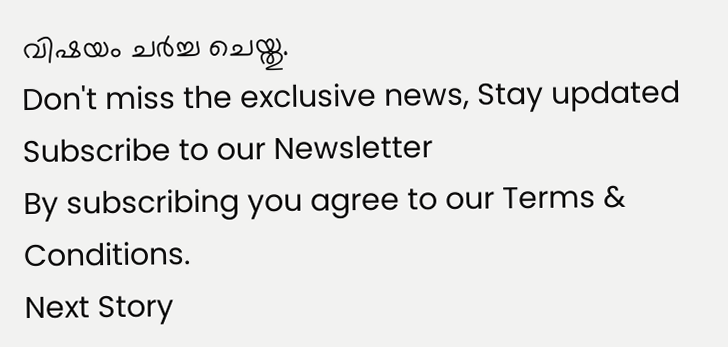വിഷയം ചർച്ച ചെയ്തു.
Don't miss the exclusive news, Stay updated
Subscribe to our Newsletter
By subscribing you agree to our Terms & Conditions.
Next Story